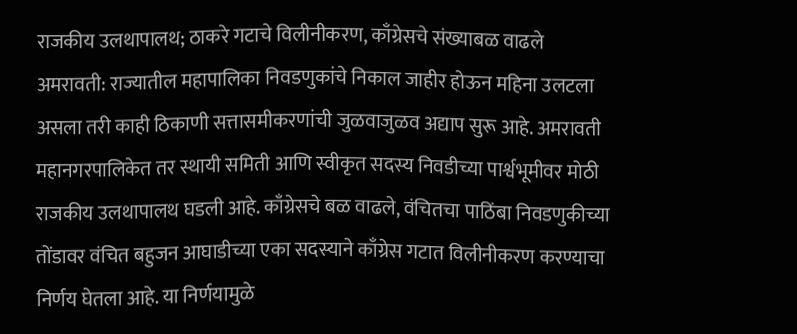राजकीय उलथापालथ; ठाकरे गटाचे विलीनीकरण, काँग्रेसचे संख्याबळ वाढले
अमरावती: राज्यातील महापालिका निवडणुकांचे निकाल जाहीर होऊन महिना उलटला असला तरी काही ठिकाणी सत्तासमीकरणांची जुळवाजुळव अद्याप सुरू आहे. अमरावती महानगरपालिकेत तर स्थायी समिती आणि स्वीकृत सदस्य निवडीच्या पार्श्वभूमीवर मोठी राजकीय उलथापालथ घडली आहे. काँग्रेसचे बळ वाढले, वंचितचा पाठिंबा निवडणुकीच्या तोंडावर वंचित बहुजन आघाडीच्या एका सदस्याने काँग्रेस गटात विलीनीकरण करण्याचा निर्णय घेतला आहे. या निर्णयामुळे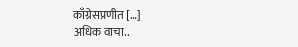काँग्रेसप्रणीत […]
अधिक वाचा..